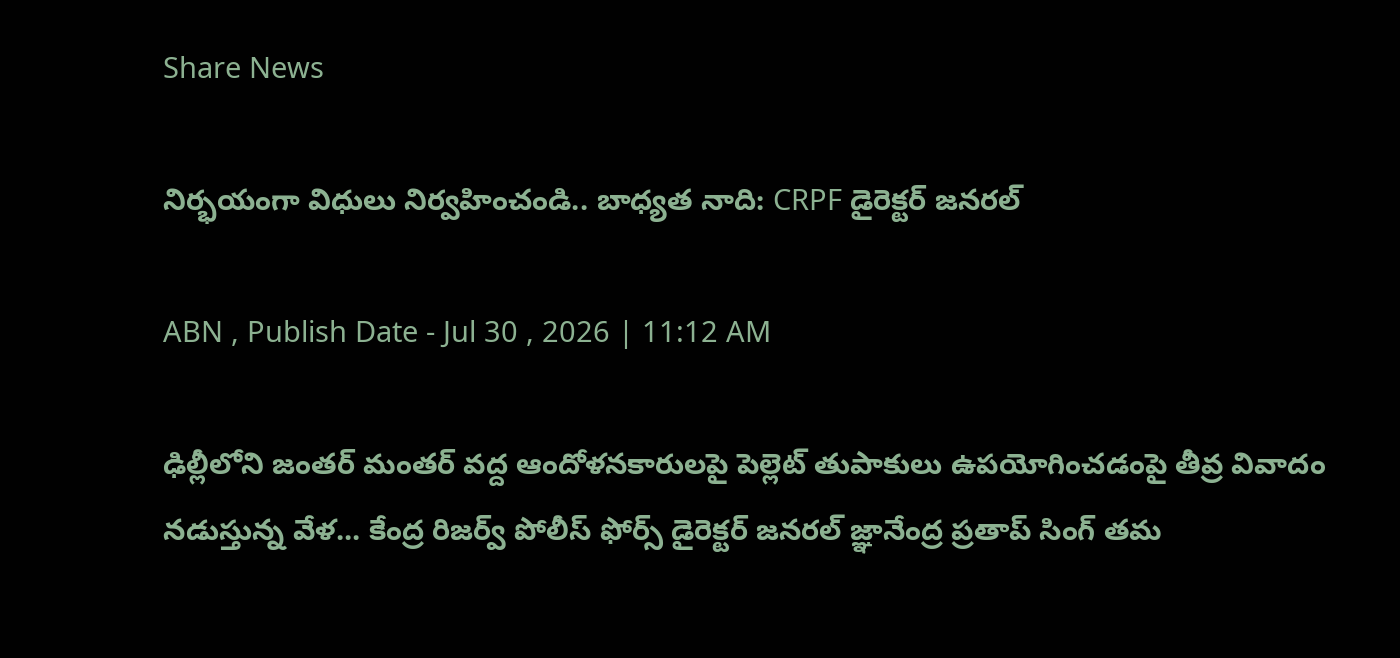Share News

నిర్భయంగా విధులు నిర్వహించండి.. బాధ్యత నాది: CRPF డైరెక్టర్ జనరల్

ABN , Publish Date - Jul 30 , 2026 | 11:12 AM

ఢిల్లీలోని జంతర్ మంతర్ వద్ద ఆందోళనకారులపై పెల్లెట్ తుపాకులు ఉపయోగించడంపై తీవ్ర వివాదం నడుస్తున్న వేళ... కేంద్ర రిజర్వ్ పోలీస్ ఫోర్స్ డైరెక్టర్ జనరల్ జ్ఞానేంద్ర ప్రతాప్ సింగ్ తమ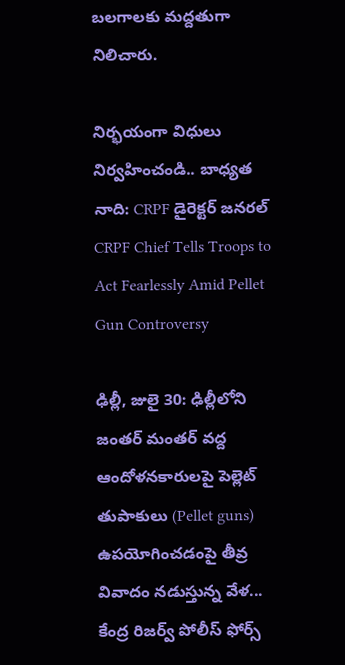బలగాలకు మద్దతుగా నిలిచారు.

నిర్భయంగా విధులు నిర్వహించండి.. బాధ్యత నాది: CRPF డైరెక్టర్ జనరల్
CRPF Chief Tells Troops to Act Fearlessly Amid Pellet Gun Controversy

ఢిల్లీ, జులై 30: ఢిల్లీలోని జంతర్ మంతర్ వద్ద ఆందోళనకారులపై పెల్లెట్ తుపాకులు (Pellet guns) ఉపయోగించడంపై తీవ్ర వివాదం నడుస్తున్న వేళ... కేంద్ర రిజర్వ్ పోలీస్ ఫోర్స్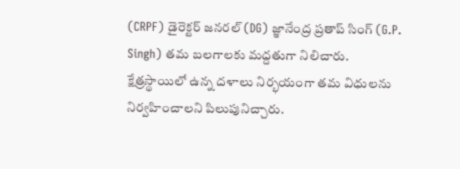(CRPF) డైరెక్టర్ జనరల్ (DG) జ్ఞానేంద్ర ప్రతాప్ సింగ్ (G.P. Singh) తమ బలగాలకు మద్దతుగా నిలిచారు. క్షేత్రస్థాయిలో ఉన్న దళాలు నిర్భయంగా తమ విధులను నిర్వహించాలని పిలుపునిచ్చారు.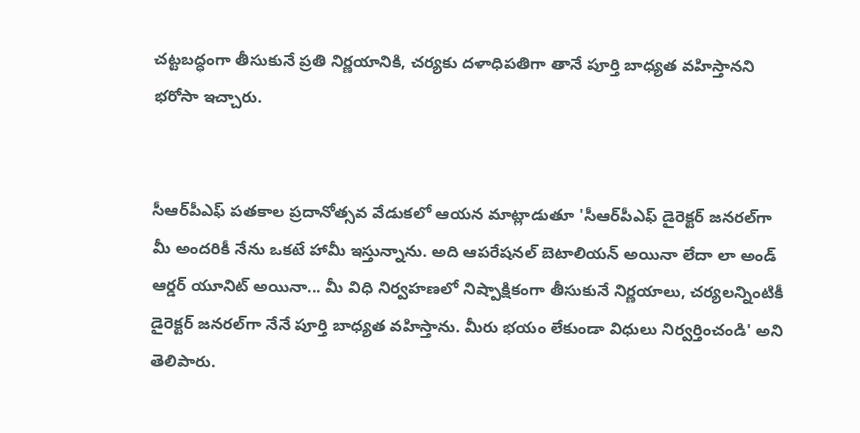చట్టబద్ధంగా తీసుకునే ప్రతి నిర్ణయానికి, చర్యకు దళాధిపతిగా తానే పూర్తి బాధ్యత వహిస్తానని భరోసా ఇచ్చారు.


సీఆర్‌పీఎఫ్ పతకాల ప్రదానోత్సవ వేడుకలో ఆయన మాట్లాడుతూ 'సీఆర్‌పీఎఫ్ డైరెక్టర్ జనరల్‌గా మీ అందరికీ నేను ఒకటే హామీ ఇస్తున్నాను. అది ఆపరేషనల్ బెటాలియన్ అయినా లేదా లా అండ్ ఆర్డర్ యూనిట్ అయినా... మీ విధి నిర్వహణలో నిష్పాక్షికంగా తీసుకునే నిర్ణయాలు, చర్యలన్నింటికీ డైరెక్టర్ జనరల్‌గా నేనే పూర్తి బాధ్యత వహిస్తాను. మీరు భయం లేకుండా విధులు నిర్వర్తించండి' అని తెలిపారు.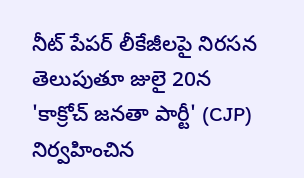నీట్ పేపర్ లీకేజీలపై నిరసన తెలుపుతూ జులై 20న 'కాక్రోచ్ జనతా పార్టీ' (CJP) నిర్వహించిన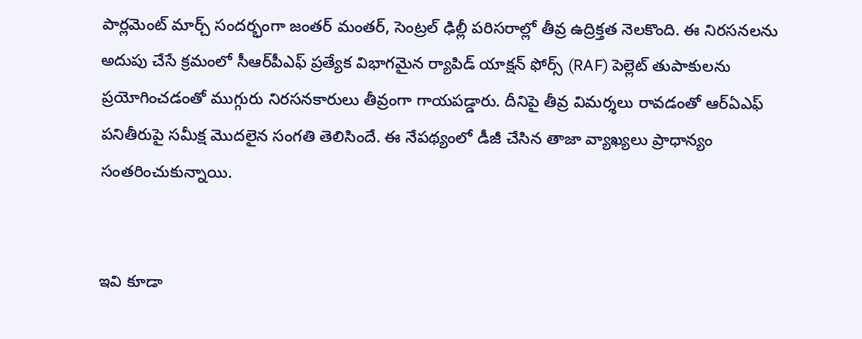పార్లమెంట్ మార్చ్ సందర్భంగా జంతర్ మంతర్, సెంట్రల్ ఢిల్లీ పరిసరాల్లో తీవ్ర ఉద్రిక్తత నెలకొంది. ఈ నిరసనలను అదుపు చేసే క్రమంలో సీఆర్‌పీఎఫ్ ప్రత్యేక విభాగమైన ర్యాపిడ్ యాక్షన్ ఫోర్స్ (RAF) పెల్లెట్ తుపాకులను ప్రయోగించడంతో ముగ్గురు నిరసనకారులు తీవ్రంగా గాయపడ్డారు. దీనిపై తీవ్ర విమర్శలు రావడంతో ఆర్ఏఎఫ్ పనితీరుపై సమీక్ష మొదలైన సంగతి తెలిసిందే. ఈ నేపథ్యంలో డీజీ చేసిన తాజా వ్యాఖ్యలు ప్రాధాన్యం సంతరించుకున్నాయి.


ఇవి కూడా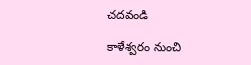చదవండి

కాళేశ్వరం నుంచి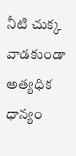నీటి చుక్క వాడకుండా అత్యధిక ధాన్యం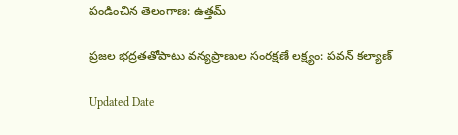పండించిన తెలంగాణ: ఉత్తమ్

ప్రజల భద్రతతోపాటు వన్యప్రాణుల సంరక్షణే లక్ష్యం: పవన్ కల్యాణ్

Updated Date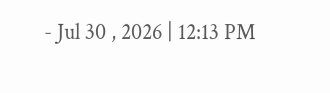- Jul 30 , 2026 | 12:13 PM